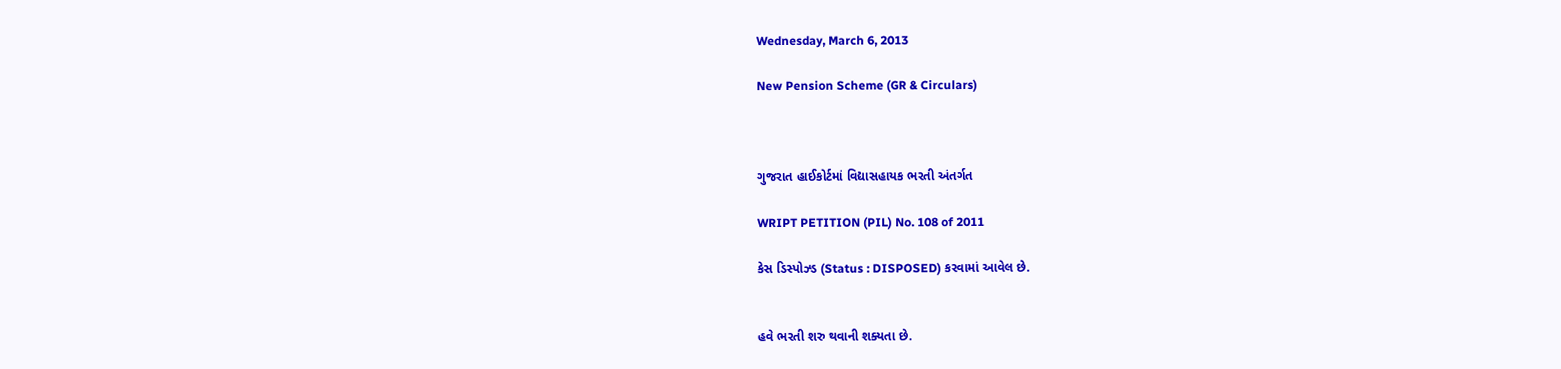Wednesday, March 6, 2013

New Pension Scheme (GR & Circulars)



ગુજરાત હાઈકોર્ટમાં વિદ્યાસહાયક ભરતી અંતર્ગત

WRIPT PETITION (PIL) No. 108 of 2011

કેસ ડિસ્પોઝ્ડ (Status : DISPOSED) કરવામાં આવેલ છે.


હવે ભરતી શરુ થવાની શક્યતા છે.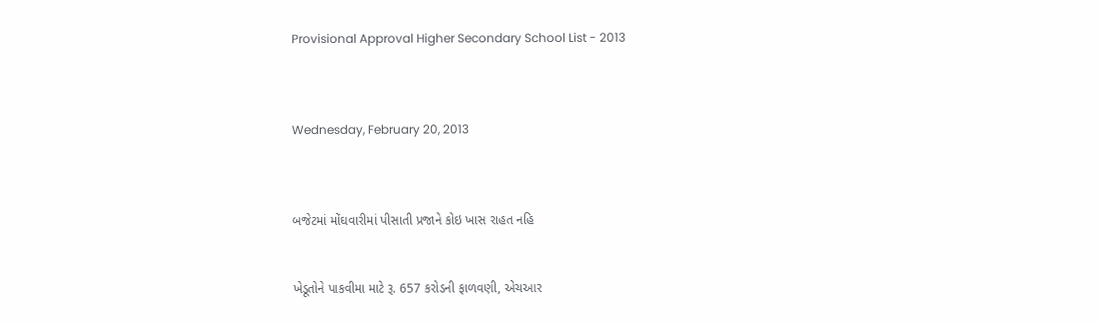Provisional Approval Higher Secondary School List - 2013



Wednesday, February 20, 2013



બજેટમાં મોંઘવારીમાં પીસાતી પ્રજાને કોઇ ખાસ રાહત નહિ


ખેડૂતોને પાકવીમા માટે રૂ. 657 કરોડની ફાળવણી, એચઆર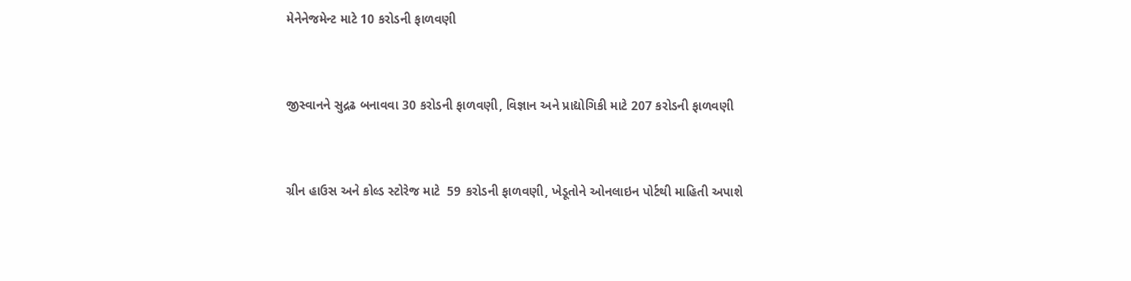મેનેનેજમેન્ટ માટે 10 કરોડની ફાળવણી


જીસ્વાનને સુદ્રઢ બનાવવા 30 કરોડની ફાળવણી, વિજ્ઞાન અને પ્રાદ્યોગિકી માટે 207 કરોડની ફાળવણી


ગ્રીન હાઉસ અને કોલ્ડ સ્ટોરેજ માટે  59 કરોડની ફાળવણી, ખેડૂતોને ઓનલાઇન પોર્ટથી માહિતી અપાશે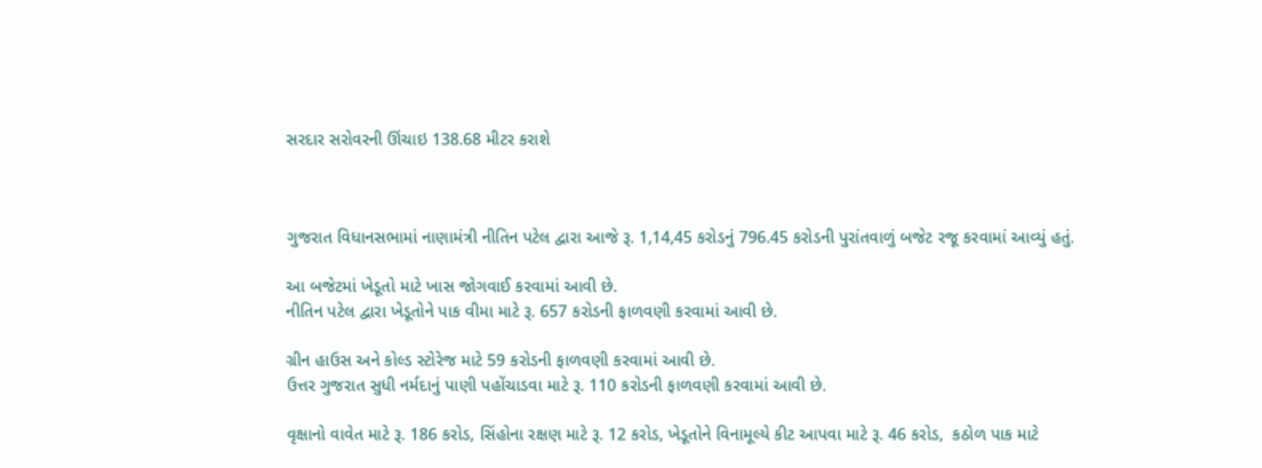સરદાર સરોવરની ઊંચાઇ 138.68 મીટર કરાશે



ગુજરાત વિધાનસભામાં નાણામંત્રી નીતિન પટેલ દ્વારા આજે રૂ. 1,14,45 કરોડનું 796.45 કરોડની પુરાંતવાળું બજેટ રજૂ કરવામાં આવ્યું હતું.

આ બજેટમાં ખેડૂતો માટે ખાસ જોગવાઈ કરવામાં આવી છે.
નીતિન પટેલ દ્વારા ખેડૂતોને પાક વીમા માટે રૂ. 657 કરોડની ફાળવણી કરવામાં આવી છે.

ગ્રીન હાઉસ અને કોલ્ડ સ્ટોરેજ માટે 59 કરોડની ફાળવણી કરવામાં આવી છે.
ઉત્તર ગુજરાત સુધી નર્મદાનું પાણી પહોંચાડવા માટે રૂ. 110 કરોડની ફાળવણી કરવામાં આવી છે.

વૃક્ષાનો વાવેત માટે રૂ. 186 કરોડ, સિંહોના રક્ષણ માટે રૂ. 12 કરોડ, ખેડૂતોને વિનામૂલ્યે કીટ આપવા માટે રૂ. 46 કરોડ,  કઠોળ પાક માટે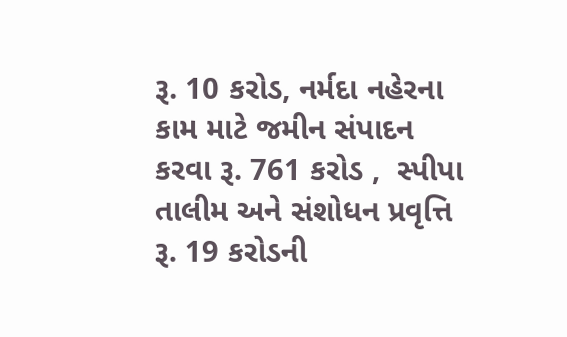રૂ. 10 કરોડ, નર્મદા નહેરના કામ માટે જમીન સંપાદન કરવા રૂ. 761 કરોડ ,  સ્પીપા તાલીમ અને સંશોધન પ્રવૃત્તિ રૂ. 19 કરોડની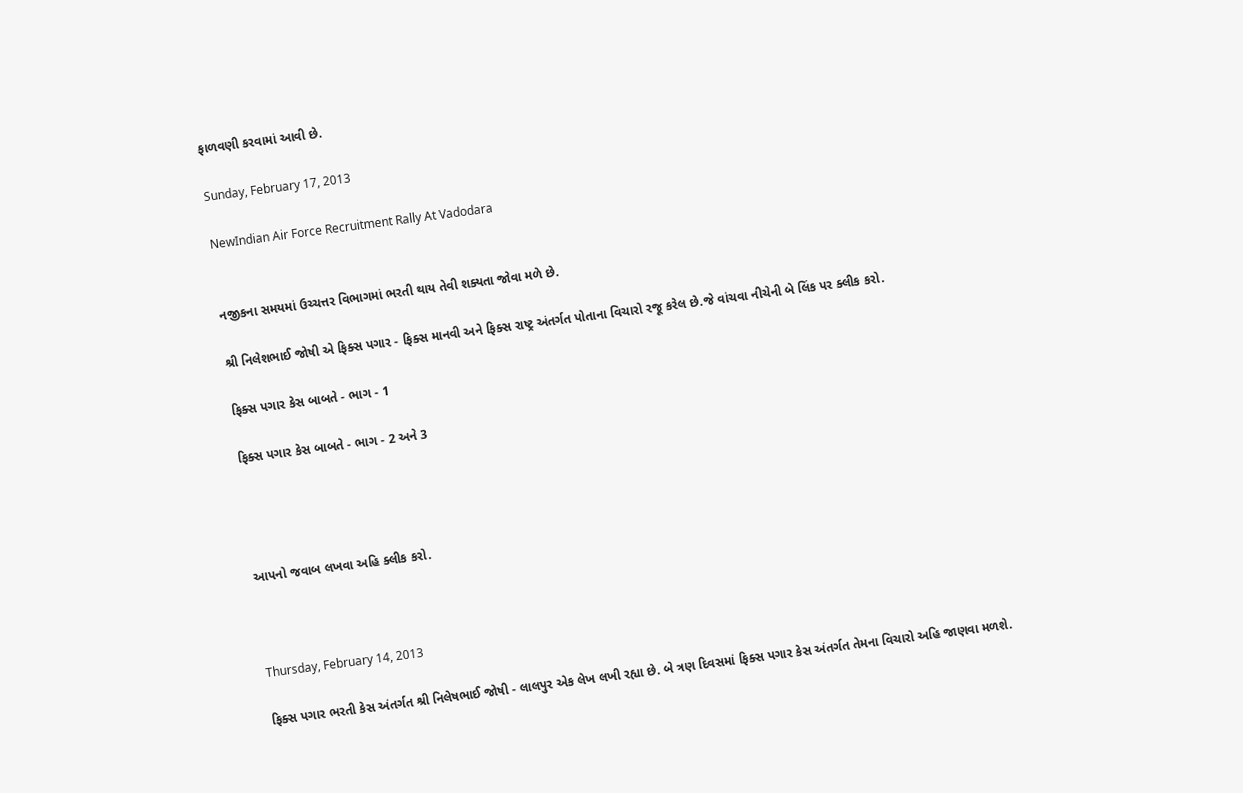ફાળવણી કરવામાં આવી છે.

Sunday, February 17, 2013

NewIndian Air Force Recruitment Rally At Vadodara


નજીકના સમયમાં ઉચ્ચત્તર વિભાગમાં ભરતી થાય તેવી શક્યતા જોવા મળે છે.

શ્રી નિલેશભાઈ જોષી એ ફિક્સ પગાર - ફિક્સ માનવી અને ફિક્સ રાષ્ટ્ર અંતર્ગત પોતાના વિચારો રજૂ કરેલ છે.જે વાંચવા નીચેની બે લિંક પર ક્લીક કરો.

ફિક્સ પગાર કેસ બાબતે - ભાગ - 1

ફિક્સ પગાર કેસ બાબતે - ભાગ - 2 અને 3




આપનો જવાબ લખવા અહિ ક્લીક કરો.



Thursday, February 14, 2013

ફિક્સ પગાર ભરતી કેસ અંતર્ગત શ્રી નિલેષભાઈ જોષી - લાલપુર એક લેખ લખી રહ્યા છે. બે ત્રણ દિવસમાં ફિક્સ પગાર કેસ અંતર્ગત તેમના વિચારો અહિ જાણવા મળશે.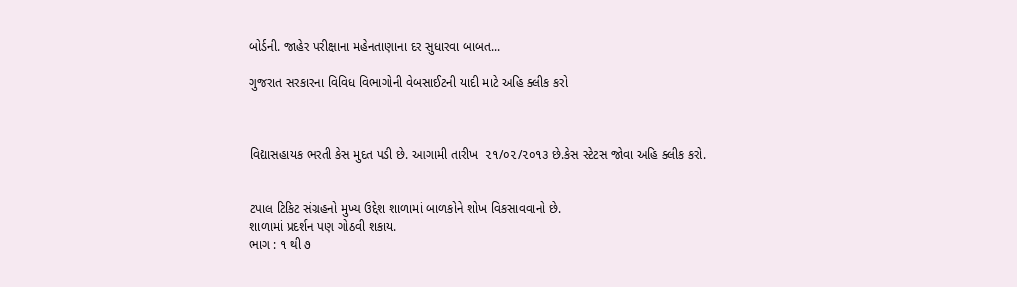બોર્ડની. જાહેર પરીક્ષાના મહેનતાણાના દર સુધારવા બાબત...

ગુજરાત સરકારના વિવિધ વિભાગોની વેબસાઈટની યાદી માટે અહિ ક્લીક કરો



વિદ્યાસહાયક ભરતી કેસ મુદત પડી છે. આગામી તારીખ  ૨૧/૦૨/૨૦૧૩ છે.કેસ સ્ટેટસ જોવા અહિ ક્લીક કરો.


ટપાલ ટિકિટ સંગ્રહનો મુખ્ય ઉદ્દેશ શાળામાં બાળકોને શોખ વિકસાવવાનો છે.
શાળામાં પ્રદર્શન પણ ગોઠવી શકાય.
ભાગ : ૧ થી ૭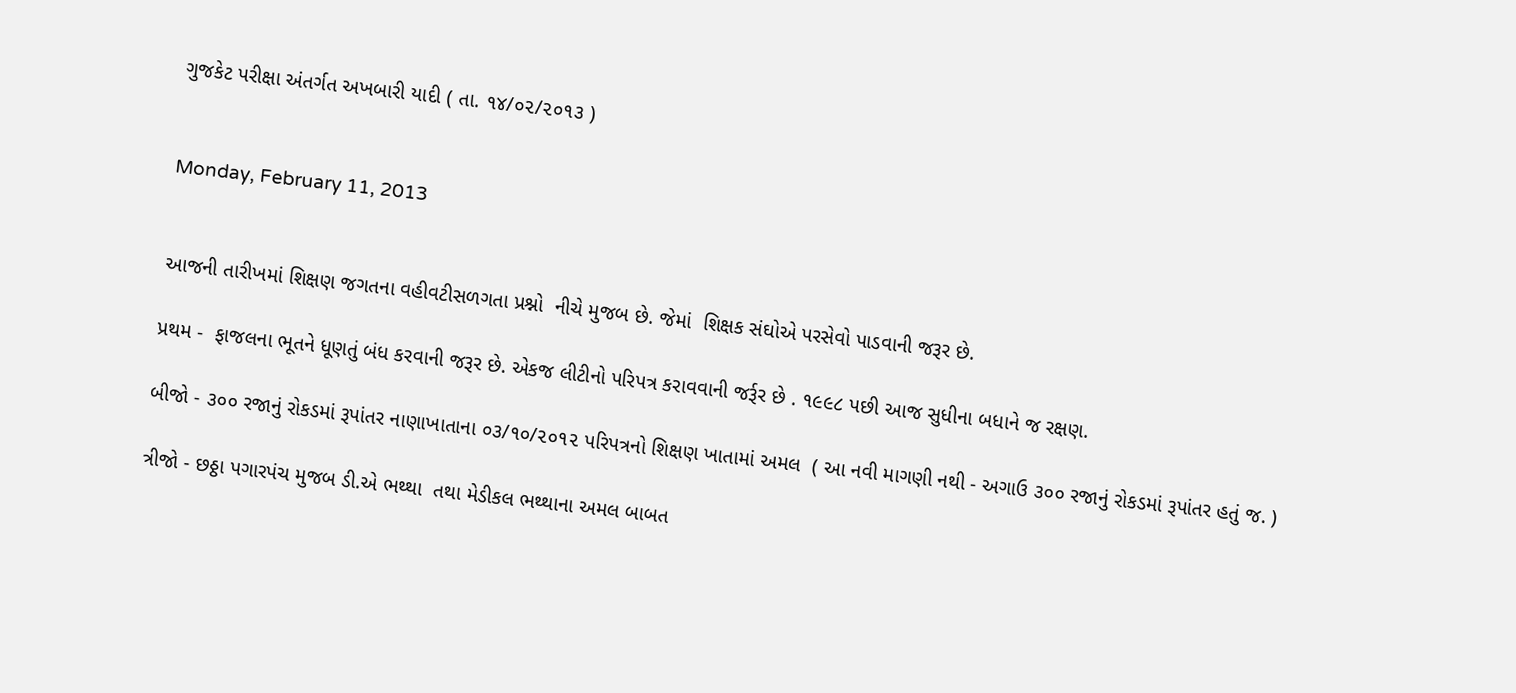ગુજકેટ પરીક્ષા અંતર્ગત અખબારી યાદી ( તા. ૧૪/૦૨/૨૦૧૩ )


Monday, February 11, 2013


આજની તારીખમાં શિક્ષણ જગતના વહીવટીસળગતા પ્રશ્નો  નીચે મુજબ છે. જેમાં  શિક્ષક સંઘોએ પરસેવો પાડવાની જરૂર છે.

પ્રથમ -  ફાજલના ભૂતને ધૂણતું બંધ કરવાની જરૂર છે. એકજ લીટીનો પરિપત્ર કરાવવાની જર્રૂર છે . ૧૯૯૮ પછી આજ સુધીના બધાને જ રક્ષણ.

બીજો - ૩૦૦ રજાનું રોકડમાં રૂપાંતર નાણાખાતાના ૦૩/૧૦/૨૦૧૨ પરિપત્રનો શિક્ષણ ખાતામાં અમલ  ( આ નવી માગણી નથી - અગાઉ ૩૦૦ રજાનું રોકડમાં રૂપાંતર હતું જ. )

ત્રીજો - છઠ્ઠા પગારપંચ મુજબ ડી.એ ભથ્થા  તથા મેડીકલ ભથ્થાના અમલ બાબત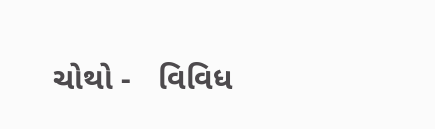ચોથો -   વિવિધ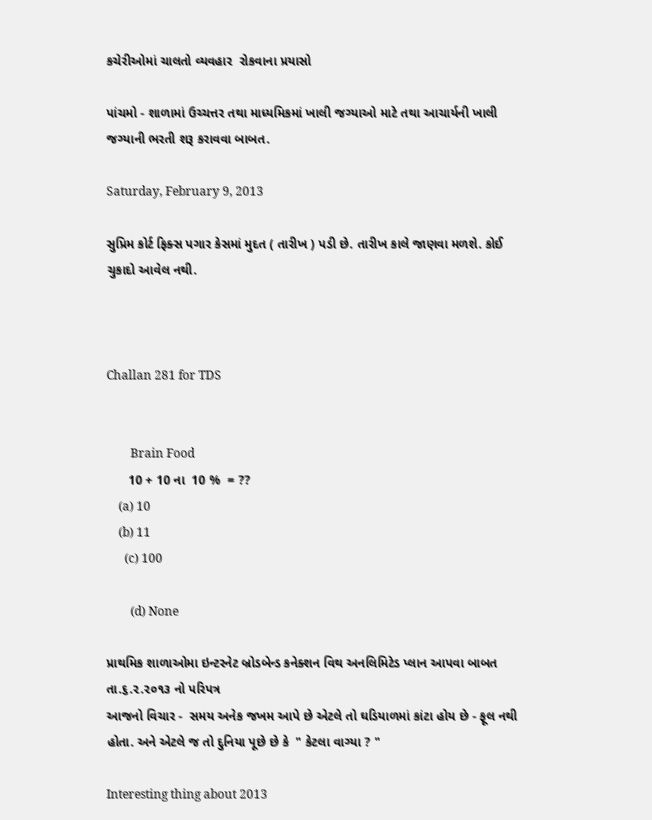કચેરીઓમાં ચાલતો વ્યવહાર  રોકવાના પ્રયાસો

પાંચમો - શાળામાં ઉચ્ચત્તર તથા માધ્યમિકમાં ખાલી જગ્યાઓ માટે તથા આચાર્યની ખાલી જગ્યાની ભરતી શરૂ કરાવવા બાબત.

Saturday, February 9, 2013

સુપ્રિમ કોર્ટ ફિક્સ પગાર કેસમાં મુદત ( તારીખ ) પડી છે. તારીખ કાલે જાણવા મળશે. કોઈ ચુકાદો આવેલ નથી.



Challan 281 for TDS


        Brain Food
      10 + 10 ના  10 %  = ??
    (a) 10
    (b) 11
      (c) 100

        (d) None

પ્રાથમિક શાળાઓમા ઇન્ટરનેટ બ્રોડબેન્ડ કનેક્શન વિથ અનલિમિટેડ પ્લાન આપવા બાબત તા.૬.૨.૨૦૧૩ નો પરિપત્ર
આજનો વિચાર -  સમય અનેક જખમ આપે છે એટલે તો ઘડિયાળમાં કાંટા હોય છે - ફૂલ નથી હોતા. અને એટલે જ તો દુનિયા પૂછે છે કે  " કેટલા વાગ્યા ? "

Interesting thing about 2013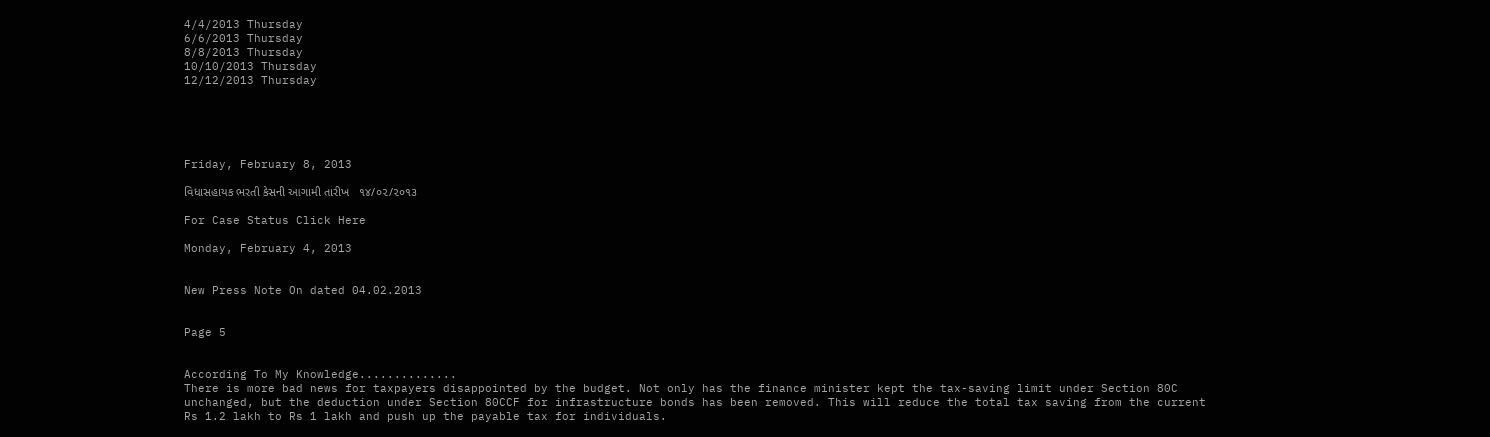4/4/2013 Thursday
6/6/2013 Thursday
8/8/2013 Thursday
10/10/2013 Thursday
12/12/2013 Thursday





Friday, February 8, 2013

વિધાસહાયક ભરતી કેસની આગામી તારીખ   ૧૪/૦૨/૨૦૧૩

For Case Status Click Here

Monday, February 4, 2013


New Press Note On dated 04.02.2013


Page 5


According To My Knowledge..............
There is more bad news for taxpayers disappointed by the budget. Not only has the finance minister kept the tax-saving limit under Section 80C unchanged, but the deduction under Section 80CCF for infrastructure bonds has been removed. This will reduce the total tax saving from the current Rs 1.2 lakh to Rs 1 lakh and push up the payable tax for individuals.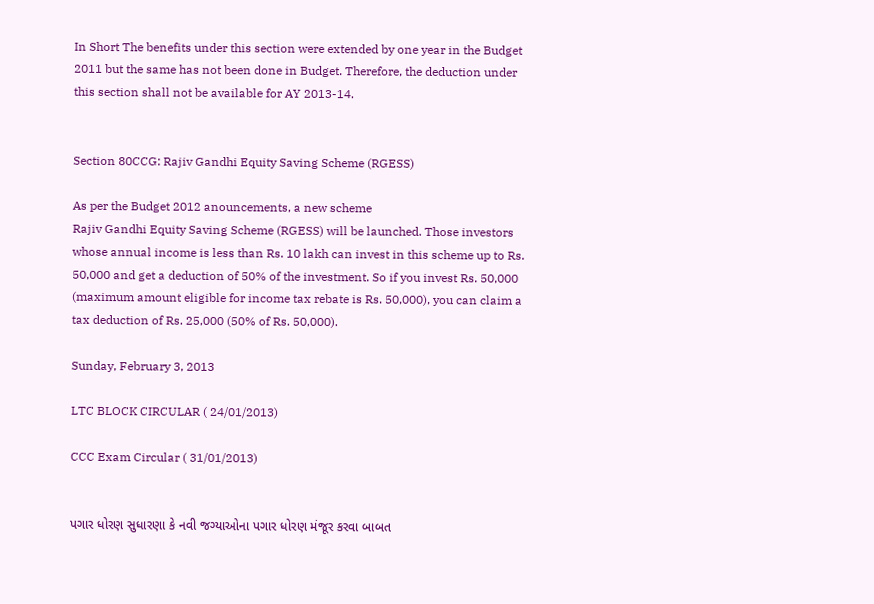In Short The benefits under this section were extended by one year in the Budget 2011 but the same has not been done in Budget. Therefore, the deduction under this section shall not be available for AY 2013-14.


Section 80CCG: Rajiv Gandhi Equity Saving Scheme (RGESS)

As per the Budget 2012 anouncements, a new scheme
Rajiv Gandhi Equity Saving Scheme (RGESS) will be launched. Those investors whose annual income is less than Rs. 10 lakh can invest in this scheme up to Rs. 50,000 and get a deduction of 50% of the investment. So if you invest Rs. 50,000 (maximum amount eligible for income tax rebate is Rs. 50,000), you can claim a tax deduction of Rs. 25,000 (50% of Rs. 50,000).

Sunday, February 3, 2013

LTC BLOCK CIRCULAR ( 24/01/2013)

CCC Exam Circular ( 31/01/2013)


પગાર ધોરણ સુધારણા કે નવી જગ્યાઓના પગાર ધોરણ મંજૂર કરવા બાબત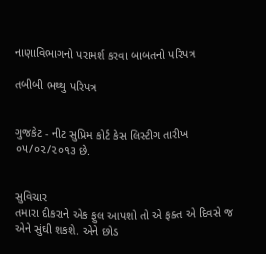નાણાવિભાગનો પરામર્શ કરવા બાબતનો પરિપત્ર

તબીબી ભથ્થુ પરિપત્ર


ગુજકેટ - નીટ સુપ્રિમ કોર્ટ કેસ લિસ્ટીગ તારીખ ૦૫/૦૨/૨૦૧૩ છે.


સુવિચાર
તમારા દીકરાને એક ફુલ આપશો તો એ ફક્ત એ દિવસે જ એને સુંઘી શકશે. એને છોડ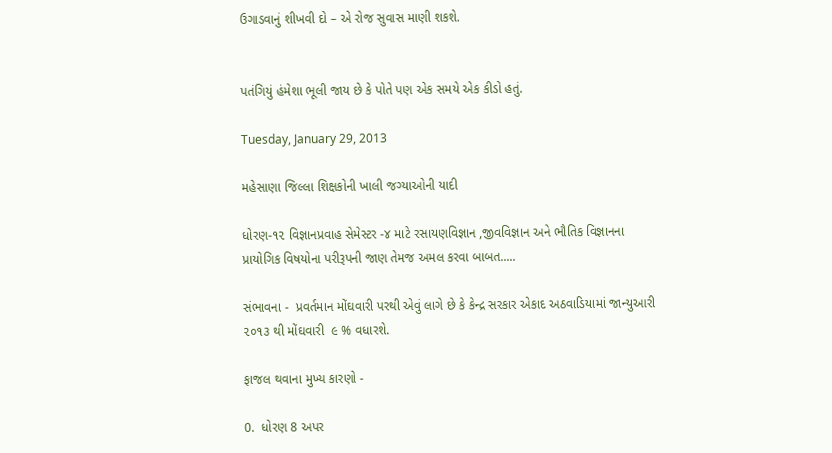ઉગાડવાનું શીખવી દો – એ રોજ સુવાસ માણી શકશે.


પતંગિયું હંમેશા ભૂલી જાય છે કે પોતે પણ એક સમયે એક કીડો હતું.

Tuesday, January 29, 2013

મહેસાણા જિલ્લા શિક્ષકોની ખાલી જગ્યાઓની યાદી

ધોરણ-૧૨ વિજ્ઞાનપ્રવાહ સેમેસ્ટર -૪ માટે રસાયણવિજ્ઞાન ,જીવવિજ્ઞાન અને ભૌતિક વિજ્ઞાનના પ્રાયોગિક વિષયોના પરીરૂપની જાણ તેમજ અમલ કરવા બાબત.....

સંભાવના -  પ્રવર્તમાન મોંઘવારી પરથી એવું લાગે છે કે કેન્દ્ર સરકાર એકાદ અઠવાડિયામાં જાન્યુઆરી ૨૦૧૩ થી મોંઘવારી  ૯ % વધારશે.

ફાજલ થવાના મુખ્ય કારણો -

0.  ધોરણ 8 અપર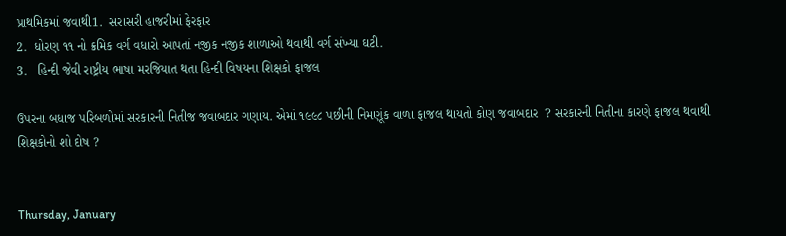પ્રાથમિકમાં જવાથી1.  સરાસરી હાજરીમાં ફેરફાર
2.  ધોરણ ૧૧ નો ક્રમિક વર્ગ વધારો આપતાં નજીક નજીક શાળાઓ થવાથી વર્ગ સંખ્યા ઘટી.
3.   હિન્દી જેવી રાષ્ટ્રીય ભાષા મરજિયાત થતા હિન્દી વિષયના શિક્ષકો ફાજલ

ઉપરના બધાજ પરિબળોમાં સરકારની નિતીજ જવાબદાર ગણાય. એમાં ૧૯૯૮ પછીની નિમણૂંક વાળા ફાજલ થાયતો કોણ જવાબદાર  ? સરકારની નિતીના કારણે ફાજલ થવાથી શિક્ષકોનો શો દોષ ?


Thursday, January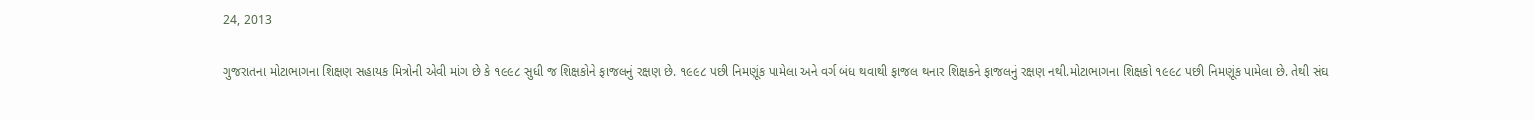24, 2013

ગુજરાતના મોટાભાગના શિક્ષણ સહાયક મિત્રોની એવી માંગ છે કે ૧૯૯૮ સુધી જ શિક્ષકોને ફાજલનું રક્ષણ છે. ૧૯૯૮ પછી નિમણૂંક પામેલા અને વર્ગ બંધ થવાથી ફાજલ થનાર શિક્ષકને ફાજલનું રક્ષણ નથી.મોટાભાગના શિક્ષકો ૧૯૯૮ પછી નિમણૂંક પામેલા છે. તેથી સંઘ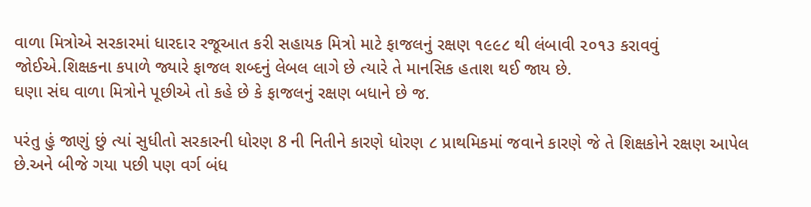વાળા મિત્રોએ સરકારમાં ધારદાર રજૂઆત કરી સહાયક મિત્રો માટે ફાજલનું રક્ષણ ૧૯૯૮ થી લંબાવી ૨૦૧૩ કરાવવું જોઈએ.શિક્ષકના કપાળે જ્યારે ફાજલ શબ્દનું લેબલ લાગે છે ત્યારે તે માનસિક હતાશ થઈ જાય છે.
ઘણા સંઘ વાળા મિત્રોને પૂછીએ તો કહે છે કે ફાજલનું રક્ષણ બધાને છે જ.

પરંતુ હું જાણું છું ત્યાં સુધીતો સરકારની ધોરણ 8 ની નિતીને કારણે ધોરણ ૮ પ્રાથમિકમાં જવાને કારણે જે તે શિક્ષકોને રક્ષણ આપેલ છે.અને બીજે ગયા પછી પણ વર્ગ બંધ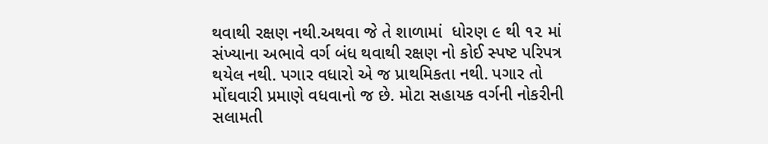થવાથી રક્ષણ નથી.અથવા જે તે શાળામાં  ધોરણ ૯ થી ૧૨ માં સંખ્યાના અભાવે વર્ગ બંધ થવાથી રક્ષણ નો કોઈ સ્પષ્ટ પરિપત્ર થયેલ નથી. પગાર વધારો એ જ પ્રાથમિકતા નથી. પગાર તો મોંઘવારી પ્રમાણે વધવાનો જ છે. મોટા સહાયક વર્ગની નોકરીની સલામતી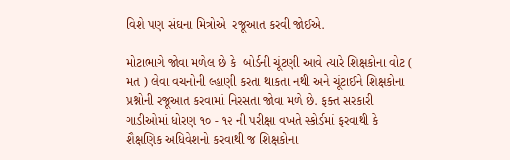વિશે પણ સંઘના મિત્રોએ  રજૂઆત કરવી જોઈએ.

મોટાભાગે જોવા મળેલ છે કે  બોર્ડની ચૂંટણી આવે ત્યારે શિક્ષકોના વોટ ( મત ) લેવા વચનોની લ્હાણી કરતા થાકતા નથી અને ચૂંટાઈને શિક્ષકોના પ્રશ્નોની રજૂઆત કરવામાં નિરસતા જોવા મળે છે. ફક્ત સરકારી ગાડીઓમાં ધોરણ ૧૦ - ૧૨ ની પરીક્ષા વખતે સ્કોર્ડમાં ફરવાથી કે શૈક્ષણિક અધિવેશનો કરવાથી જ શિક્ષકોના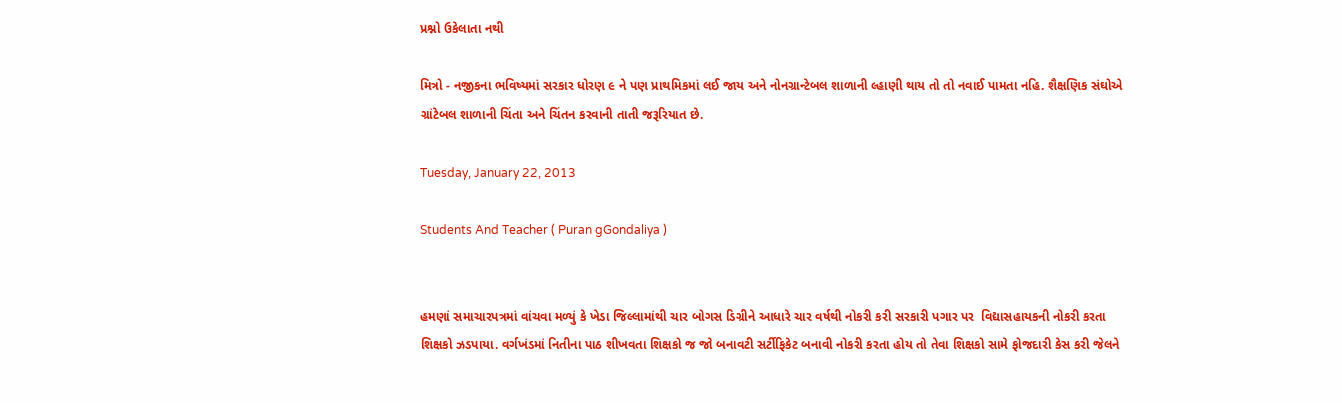પ્રશ્નો ઉકેલાતા નથી

મિત્રો - નજીકના ભવિષ્યમાં સરકાર ધોરણ ૯ ને પણ પ્રાથમિકમાં લઈ જાય અને નોનગ્રાન્ટેબલ શાળાની લ્હાણી થાય તો તો નવાઈ પામતા નહિ. શૈક્ષણિક સંઘોએ ગ્રાંટેબલ શાળાની ચિંતા અને ચિંતન કરવાની તાતી જરૂરિયાત છે.

Tuesday, January 22, 2013

Students And Teacher ( Puran gGondaliya )


હમણાં સમાચારપત્રમાં વાંચવા મળ્યું કે ખેડા જિલ્લામાંથી ચાર બોગસ ડિગ્રીને આધારે ચાર વર્ષથી નોકરી કરી સરકારી પગાર પર  વિદ્યાસહાયકની નોકરી કરતા શિક્ષકો ઝડપાયા. વર્ગખંડમાં નિતીના પાઠ શીખવતા શિક્ષકો જ જો બનાવટી સર્ટીફિકેટ બનાવી નોકરી કરતા હોય તો તેવા શિક્ષકો સામે ફોજદારી કેસ કરી જેલને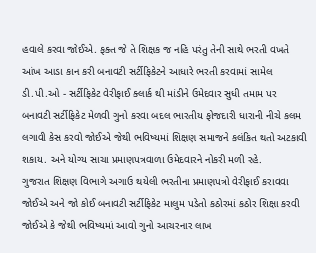હવાલે કરવા જોઈએ. ફક્ત જે તે શિક્ષક જ નહિ પરંતુ તેની સાથે ભરતી વખતે આંખ આડા કાન કરી બનાવટી સર્ટીફિકેટને આધારે ભરતી કરવામાં સામેલ ડી.પી.ઓ - સર્ટીફિકેટ વેરીફાઈ ક્લાર્ક થી માંડીને ઉમેદવાર સુધી તમામ પર  બનાવટી સર્ટીફિકેટ મેળવી ગુનો કરવા બદલ ભારતીય ફોજદારી ધારાની નીચે કલમ લગાવી કેસ કરવો જોઈએ જેથી ભવિષ્યમાં શિક્ષણ સમાજને કલંકિત થતો અટકાવી શકાય. અને યોગ્ય સાચા પ્રમાણપત્રવાળા ઉમેદવારને નોકરી મળી રહે.
ગુજરાત શિક્ષણ વિભાગે અગાઉ થયેલી ભરતીના પ્રમાણપત્રો વેરીફાઈ કરાવવા જોઈએ અને જો કોઈ બનાવટી સર્ટીફિકેટ માલુમ પડેતો કઠોરમાં કઠોર શિક્ષા કરવી જોઈએ કે જેથી ભવિષ્યમાં આવો ગુનો આચરનાર લાખ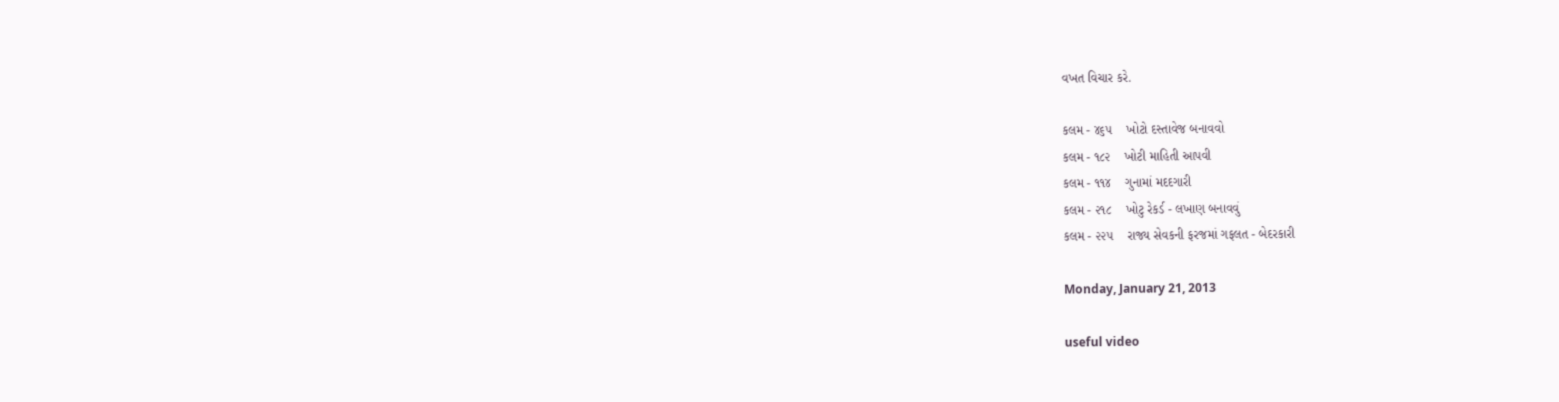વખત વિચાર કરે.

કલમ - ૪૬૫    ખોટો દસ્તાવેજ બનાવવો
કલમ - ૧૮૨    ખોટી માહિતી આપવી
કલમ - ૧૧૪    ગુનામાં મદદગારી
કલમ - ૨૧૮    ખોટુ રેકર્ડ - લખાણ બનાવવું
કલમ - ૨૨૫    રાજ્ય સેવકની ફરજમાં ગફલત - બેદરકારી

Monday, January 21, 2013

useful video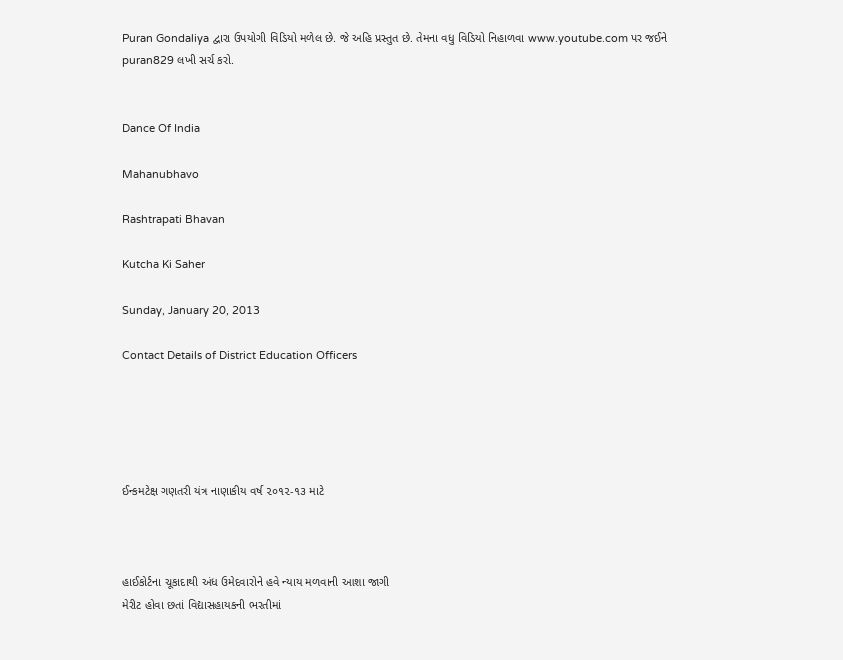Puran Gondaliya દ્વારા ઉપયોગી વિડિયો મળેલ છે. જે અહિ પ્રસ્તુત છે. તેમના વધુ વિડિયો નિહાળવા www.youtube.com પર જઈને puran829 લખી સર્ચ કરો.


Dance Of India

Mahanubhavo

Rashtrapati Bhavan

Kutcha Ki Saher

Sunday, January 20, 2013

Contact Details of District Education Officers





ઈન્કમટેક્ષ ગણતરી યંત્ર નાણાકીય વર્ષ ૨૦૧૨-૧૩ માટે



હાઈકોર્ટના ચૂકાદાથી અંધ ઉમેદવારોને હવે ન્યાય મળવાની આશા જાગી
મેરીટ હોવા છતાં વિદ્યાસહાયકની ભરતીમાં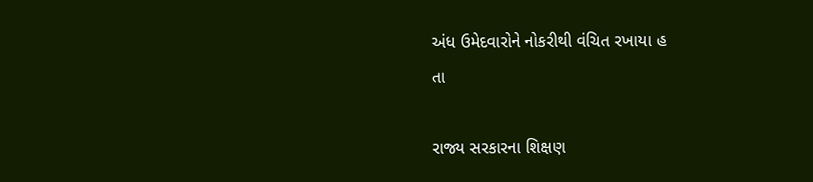અંધ ઉમેદવારોને નોકરીથી વંચિત રખાયા હ
તા

રાજ્ય સરકારના શિક્ષણ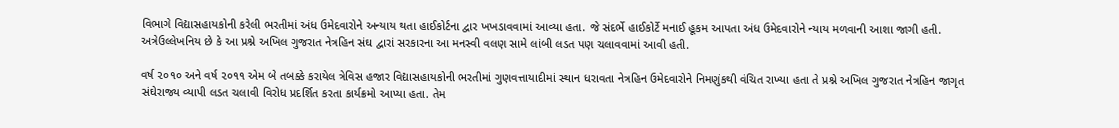વિભાગે વિદ્યાસહાયકોની કરેલી ભરતીમાં અંધ ઉમેદવારોને અન્યાય થતા હાઈકોર્ટના દ્વાર ખખડાવવામાં આવ્યા હતા. જે સંદર્ભે હાઈકોર્ટે મનાઈ હૂકમ આપતા અંધ ઉમેદવારોને ન્યાય મળવાની આશા જાગી હતી. અત્રેઉલ્લેખનિય છે કે આ પ્રશ્ને અખિલ ગુજરાત નેત્રહિન સંઘ દ્વારાં સરકારના આ મનસ્વી વલણ સામે લાંબી લડત પણ ચલાવવામાં આવી હતી.

વર્ષ ૨૦૧૦ અને વર્ષ ૨૦૧૧ એમ બે તબક્કે કરાયેલ ત્રેવિસ હજાર વિદ્યાસહાયકોની ભરતીમાં ગુણવત્તાયાદીમાં સ્થાન ધરાવતા નેત્રહિન ઉમેદવારોને નિમણુંકથી વંચિત રાખ્યા હતા તે પ્રશ્ને અખિલ ગુજરાત નેત્રહિન જાગૃત સંઘેરાજ્ય વ્યાપી લડત ચલાવી વિરોધ પ્રદર્શિત કરતા કાર્યક્રમો આપ્યા હતા. તેમ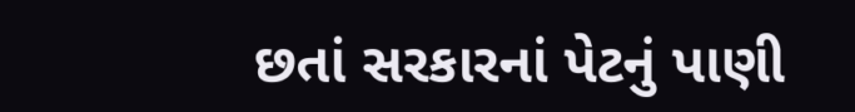છતાં સરકારનાં પેટનું પાણી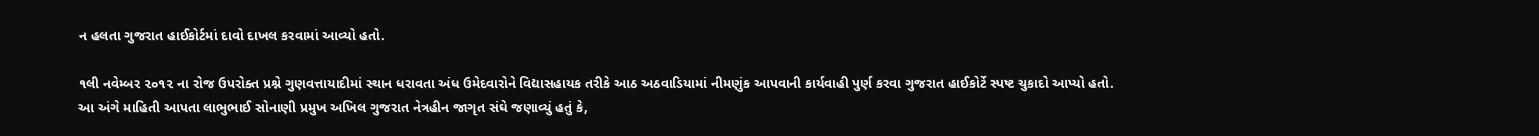ન હલતા ગુજરાત હાઈકોર્ટમાં દાવો દાખલ કરવામાં આવ્યો હતો.

૧લી નવેમ્બર ૨૦૧૨ ના રોજ ઉપરોક્ત પ્રશ્ને ગુણવત્તાયાદીમાં સ્થાન ધરાવતા અંધ ઉમેદવારોને વિદ્યાસહાયક તરીકે આઠ અઠવાડિયામાં નીમણુંક આપવાની કાર્યવાહી પુર્ણ કરવા ગુજરાત હાઈકોર્ટે સ્પષ્ટ ચુકાદો આપ્યો હતો. આ અંગે માહિતી આપતા લાભુભાઈ સોનાણી પ્રમુખ અખિલ ગુજરાત નેત્રહીન જાગૃત સંઘે જણાવ્યું હતું કે,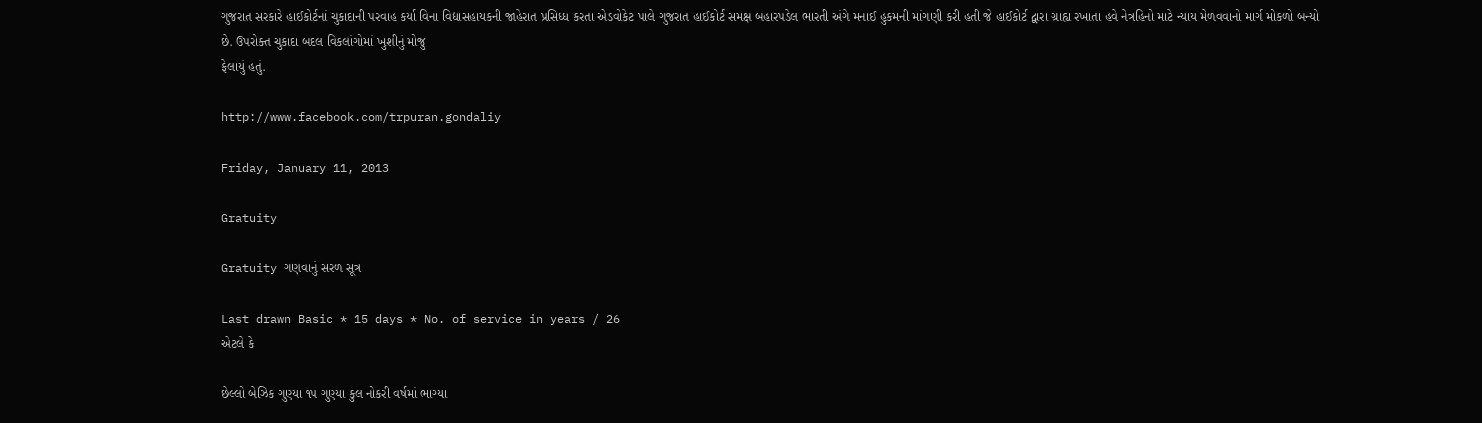ગુજરાત સરકારે હાઈકોર્ટનાં ચુકાદાની પરવાહ કર્યા વિના વિદ્યાસહાયકની જાહેરાત પ્રસિધ્ધ કરતા એડવોકેટ પાલે ગુજરાત હાઈકોર્ટ સમક્ષ બહારપડેલ ભારતી અંગે મનાઈ હુકમની માંગણી કરી હતી જે હાઈકોર્ટ દ્વારા ગ્રાહ્ય રખાતા હવે નેત્રહિનો માટે ન્યાય મેળવવાનો માર્ગ મોકળો બન્યો છે. ઉપરોક્ત ચુકાદા બદલ વિકલાંગોમાં ખુશીનું મોજુ
ફેલાયું હતું.

http://www.facebook.com/trpuran.gondaliy

Friday, January 11, 2013

Gratuity

Gratuity ગણવાનું સરળ સૂત્ર

Last drawn Basic * 15 days * No. of service in years / 26
એટલે કે

છેલ્લો બેઝિક ગુણ્યા ૧૫ ગુણ્યા કુલ નોકરી વર્ષમાં ભાગ્યા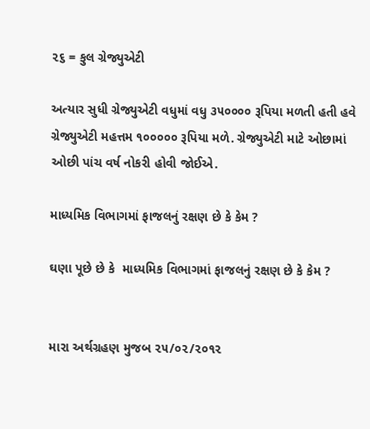૨૬ = કુલ ગ્રેજ્યુએટી

અત્યાર સુધી ગ્રેજ્યુએટી વધુમાં વધુ ૩૫૦૦૦૦ રૂપિયા મળતી હતી હવે ગ્રેજ્યુએટી મહત્તમ ૧૦૦૦૦૦ રૂપિયા મળે. ગ્રેજ્યુએટી માટે ઓછામાં ઓછી પાંચ વર્ષ નોકરી હોવી જોઈએ.

માધ્યમિક વિભાગમાં ફાજલનું રક્ષણ છે કે કેમ ?

ઘણા પૂછે છે કે  માધ્યમિક વિભાગમાં ફાજલનું રક્ષણ છે કે કેમ ?


મારા અર્થગ્રહણ મુજબ ૨૫/૦૨/૨૦૧૨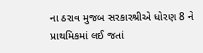ના ઠરાવ મુજબ સરકારશ્રીએ ધોરણ 8 ને પ્રાથમિકમાં લઈ જતાં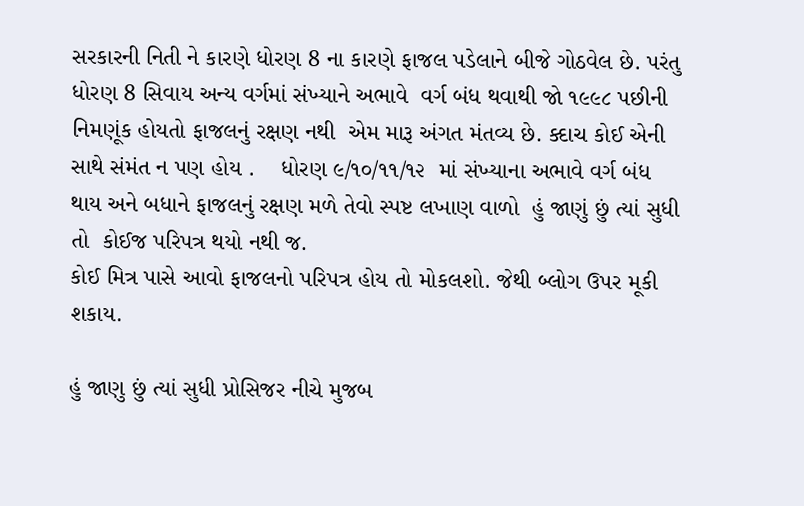સરકારની નિતી ને કારણે ધોરણ 8 ના કારણે ફાજલ પડેલાને બીજે ગોઠવેલ છે. પરંતુ ધોરણ 8 સિવાય અન્ય વર્ગમાં સંખ્યાને અભાવે  વર્ગ બંધ થવાથી જો ૧૯૯૮ પછીની નિમણૂંક હોયતો ફાજલનું રક્ષણ નથી  એમ મારૂ અંગત મંતવ્ય છે. ક્દાચ કોઈ એની સાથે સંમંત ન પણ હોય .    ધોરણ ૯/૧૦/૧૧/૧૨  માં સંખ્યાના અભાવે વર્ગ બંધ થાય અને બધાને ફાજલનું રક્ષણ મળે તેવો સ્પષ્ટ લખાણ વાળો  હું જાણું છું ત્યાં સુધી તો  કોઈજ પરિપત્ર થયો નથી જ.
કોઈ મિત્ર પાસે આવો ફાજલનો પરિપત્ર હોય તો મોકલશો. જેથી બ્લોગ ઉપર મૂકી શકાય.

હું જાણુ છું ત્યાં સુધી પ્રોસિજર નીચે મુજબ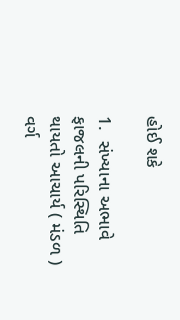હોઈ શકે

1.  સંખ્યાના અભાવે ફાજલની પરિસ્થિતિ થાયતો આચાર્ય ( મંડળ ) વર્ગ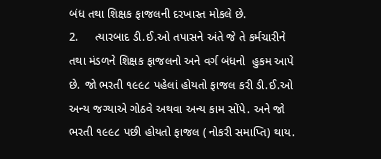બંધ તથા શિક્ષક ફાજલની દરખાસ્ત મોકલે છે.
2.     ત્યારબાદ ડી.ઈ.ઓ તપાસને અંતે જે તે કર્મચારીને   તથા મંડળને શિક્ષક ફાજલનો અને વર્ગ બંધનો  હુકમ આપે છે. જો ભરતી ૧૯૯૮ પહેલાં હોયતો ફાજલ કરી ડી.ઈ.ઓ અન્ય જગ્યાએ ગોઠવે અથવા અન્ય કામ સોંપે. અને જો ભરતી ૧૯૯૮ પછી હોયતો ફાજલ ( નોકરી સમાપ્તિ) થાય.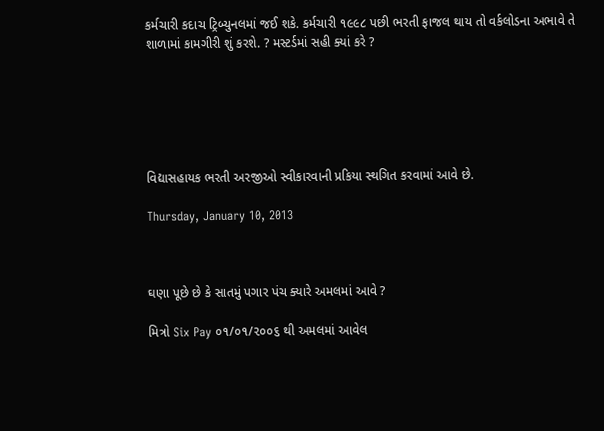કર્મચારી કદાચ ટ્રિબ્યુનલમાં જઈ શકે. કર્મચારી ૧૯૯૮ પછી ભરતી ફાજલ થાય તો વર્કલોડના અભાવે તે શાળામાં કામગીરી શું કરશે. ? મસ્ટર્ડમાં સહી ક્યાં કરે ?






વિદ્યાસહાયક ભરતી અરજીઓ સ્વીકારવાની પ્રકિયા સ્થગિત કરવામાં આવે છે.

Thursday, January 10, 2013



ઘણા પૂછે છે કે સાતમું પગાર પંચ ક્યારે અમલમાં આવે ?

મિત્રો Six Pay ૦૧/૦૧/૨૦૦૬ થી અમલમાં આવેલ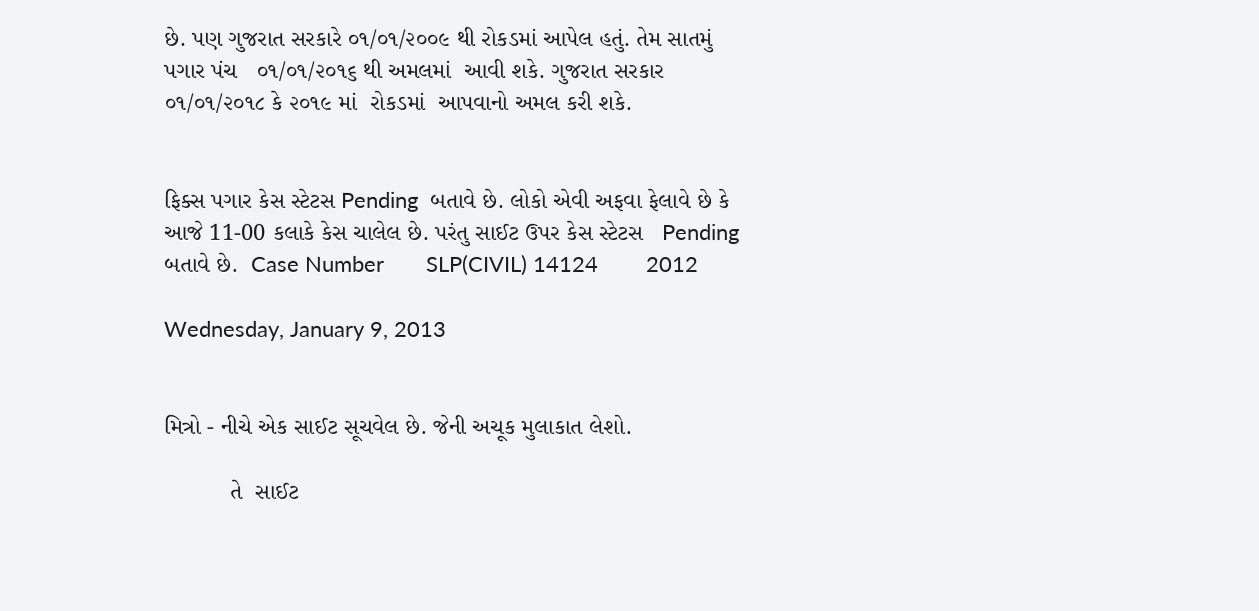છે. પણ ગુજરાત સરકારે ૦૧/૦૧/૨૦૦૯ થી રોકડમાં આપેલ હતું. તેમ સાતમું પગાર પંચ   ૦૧/૦૧/૨૦૧૬ થી અમલમાં  આવી શકે. ગુજરાત સરકાર  ૦૧/૦૧/૨૦૧૮ કે ૨૦૧૯ માં  રોકડમાં  આપવાનો અમલ કરી શકે.


ફિક્સ પગાર કેસ સ્ટેટસ Pending  બતાવે છે. લોકો એવી અફવા ફેલાવે છે કે આજે 11-00 કલાકે કેસ ચાલેલ છે. પરંતુ સાઈટ ઉપર કેસ સ્ટેટસ   Pending   બતાવે છે.  Case Number       SLP(CIVIL) 14124        2012

Wednesday, January 9, 2013


મિત્રો - નીચે એક સાઈટ સૂચવેલ છે. જેની અચૂક મુલાકાત લેશો.

          તે  સાઈટ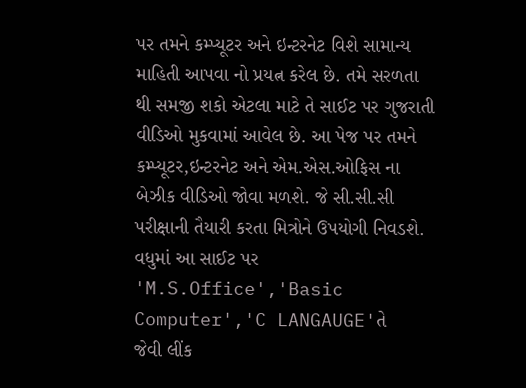પર તમને કમ્પ્યૂટર અને ઇન્ટરનેટ વિશે સામાન્ય માહિતી આપવા નો પ્રયત્ન કરેલ છે. તમે સરળતા થી સમજી શકો એટલા માટે તે સાઈટ પર ગુજરાતી વીડિઓ મુકવામાં આવેલ છે. આ પેજ પર તમને કમ્પ્યૂટર,ઇન્ટરનેટ અને એમ.એસ.ઓફિસ ના બેઝીક વીડિઓ જોવા મળશે. જે સી.સી.સી પરીક્ષાની તૈયારી કરતા મિત્રોને ઉપયોગી નિવડશે. વધુમાં આ સાઈટ પર 'M.S.Office','Basic Computer','C LANGAUGE'તે     જેવી લીંક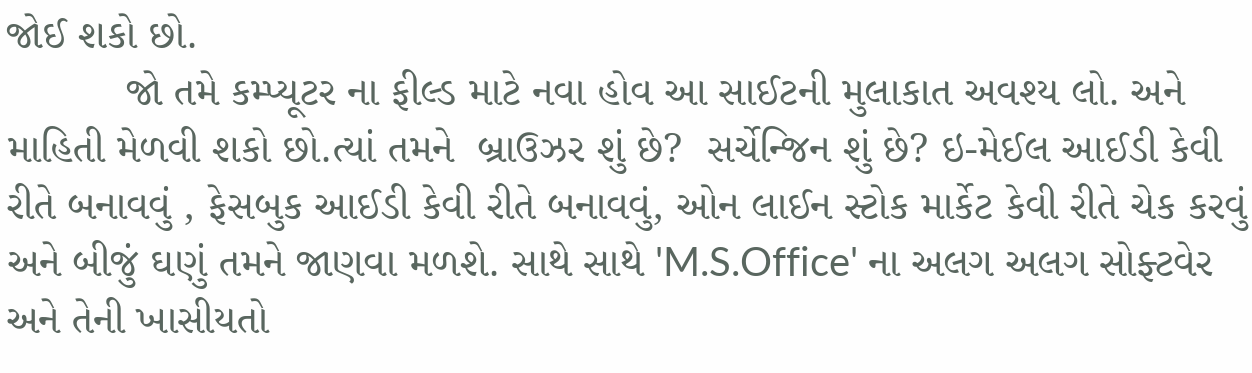જોઈ શકો છો.
          જો તમે કમ્પ્યૂટર ના ફીલ્ડ માટે નવા હોવ આ સાઈટની મુલાકાત અવશ્ય લો. અને માહિતી મેળવી શકો છો.ત્યાં તમને  બ્રાઉઝર શું છે?  સર્ચેન્જિન શું છે? ઇ-મેઈલ આઈડી કેવી રીતે બનાવવું , ફેસબુક આઈડી કેવી રીતે બનાવવું, ઓન લાઈન સ્ટોક માર્કેટ કેવી રીતે ચેક કરવું અને બીજું ઘણું તમને જાણવા મળશે. સાથે સાથે 'M.S.Office' ના અલગ અલગ સોફ્ટવેર અને તેની ખાસીયતો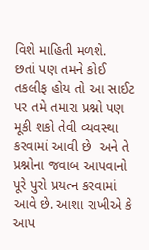વિશે માહિતી મળશે.
છતાં પણ તમને કોઈ તકલીફ હોય તો આ સાઈટ પર તમે તમારા પ્રશ્નો પણ મૂકી શકો તેવી વ્યવસ્થા કરવામાં આવી છે  અને તે પ્રશ્નોના જવાબ આપવાનો પૂરે પુરો પ્રયત્ન કરવામાં આવે છે. આશા રાખીએ કે આપ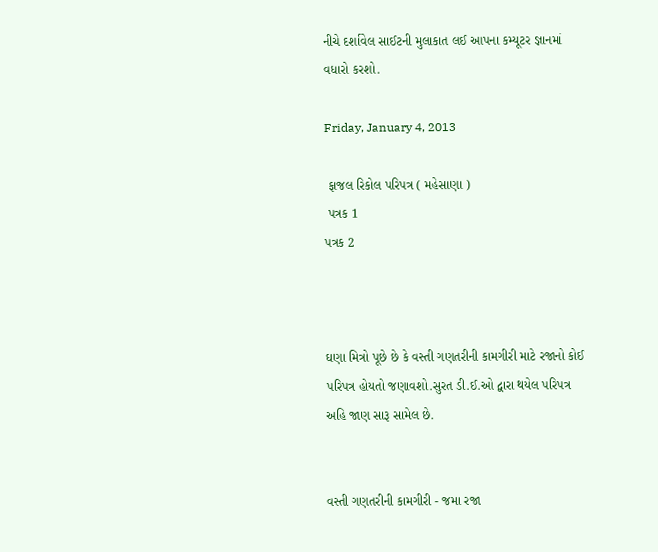નીચે દર્શાવેલ સાઈટની મુલાકાત લઈ આપના કમ્યૂટર જ્ઞાનમાં વધારો કરશો.

Friday, January 4, 2013

 ફાજલ રિકોલ પરિપત્ર ( મહેસાણા )
 પત્રક 1
પત્રક 2



ઘણા મિત્રો પૂછે છે કે વસ્તી ગણતરીની કામગીરી માટે રજાનો કોઈ પરિપત્ર હોયતો જણાવશો.સુરત ડી.ઈ.ઓ દ્વારા થયેલ પરિપત્ર અહિ જાણ સારૂ સામેલ છે.


વસ્તી ગણતરીની કામગીરી - જમા રજા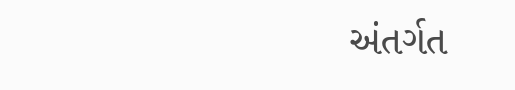અંતર્ગત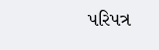પરિપત્ર